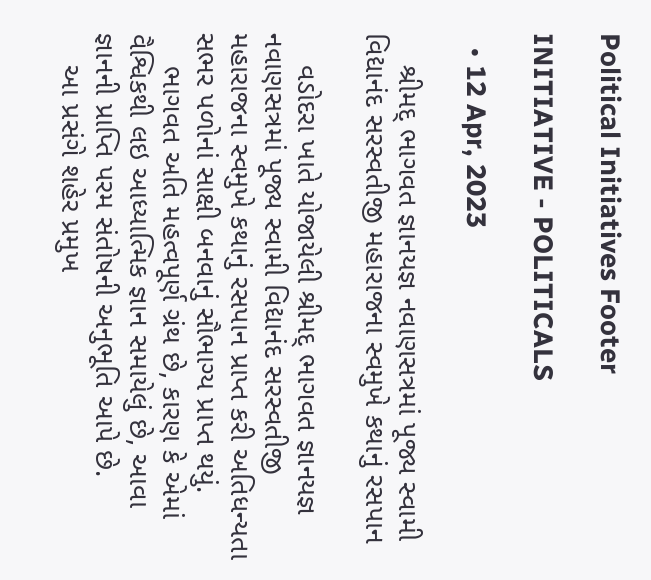Political Initiatives Footer

INITIATIVE - POLITICALS

  • 12 Apr, 2023

    શ્રીમદ્ ભાગવત જ્ઞાનયજ્ઞ નવાણસત્રમાં પૂજ્ય સ્વામી વિદ્યાનંદ સરસ્વતીજી મહારાજના સ્વમુખે કથાનું રસપાન

    વડોદરા ખાતે યોજાયેલી શ્રીમદ્ ભાગવત જ્ઞાનયજ્ઞ નવાણસત્રમાં પૂજ્ય સ્વામી વિદ્યાનંદ સરસ્વતીજી મહારાજના સ્વમુખે કથાનું રસપાન પ્રાપ્ત કરી અતિધન્યતા સભર પળોનાં સાક્ષી બનવાનું સૌભાગ્ય પ્રાપ્ત થયું.
    ભાગવત અતિ મહત્વપૂર્ણ ગ્રંથ છે, કારણ કે એમાં વૈશ્વિકથી લઇ આધ્યાત્મિક જ્ઞાન સમાયેલું છે, આવા જ્ઞાનની પ્રાપ્તિ પરમ સંતોષની અનુભૂતિ આપે છે.
    આ પ્રસંગે શહેર પ્રમુખ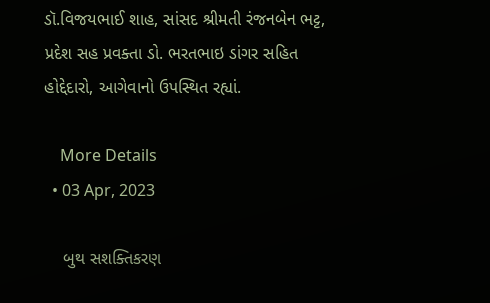ડૉ.વિજયભાઈ શાહ, સાંસદ શ્રીમતી રંજનબેન ભટ્ટ, પ્રદેશ સહ પ્રવક્તા ડો. ભરતભાઇ ડાંગર સહિત હોદ્દેદારો, આગેવાનો ઉપસ્થિત રહ્યાં.

    More Details
  • 03 Apr, 2023

    બુથ સશક્તિકરણ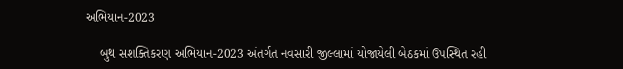અભિયાન-2023

    બુથ સશક્તિકરણ અભિયાન-2023 અંતર્ગત નવસારી જીલ્લામાં યોજાયેલી બેઠકમાં ઉપસ્થિત રહી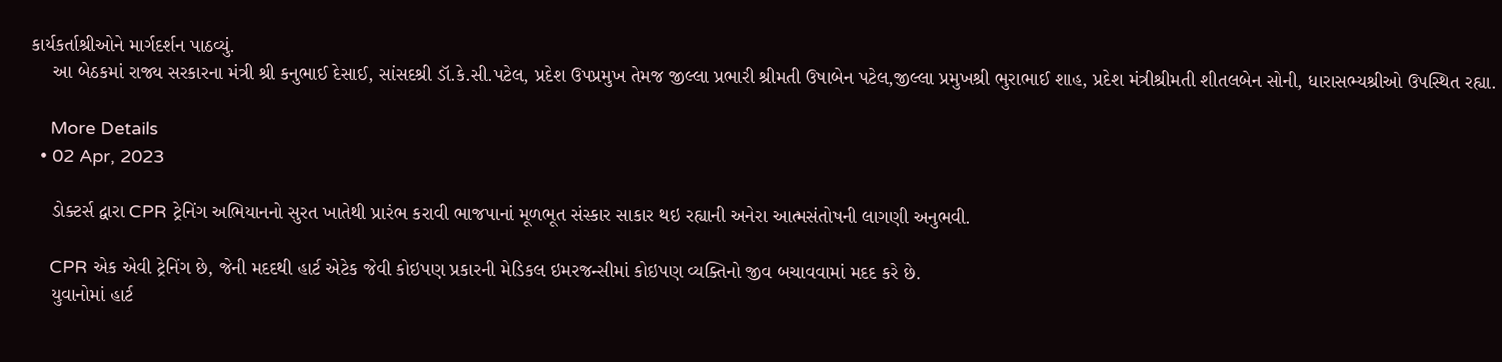કાર્યકર્તાશ્રીઓને માર્ગદર્શન પાઠવ્યું.
    આ બેઠકમાં રાજ્ય સરકારના મંત્રી શ્રી કનુભાઈ દેસાઈ, સાંસદશ્રી ડૉ.કે.સી.પટેલ, પ્રદેશ ઉપપ્રમુખ તેમજ જીલ્લા પ્રભારી શ્રીમતી ઉષાબેન પટેલ,જીલ્લા પ્રમુખશ્રી ભુરાભાઈ શાહ, પ્રદેશ મંત્રીશ્રીમતી શીતલબેન સોની, ધારાસભ્યશ્રીઓ ઉપસ્થિત રહ્યા.

    More Details
  • 02 Apr, 2023

    ડોક્ટર્સ દ્વારા CPR ટ્રેનિંગ અભિયાનનો સુરત ખાતેથી પ્રારંભ કરાવી ભાજપાનાં મૂળભૂત સંસ્કાર સાકાર થઇ રહ્યાની અનેરા આત્મસંતોષની લાગણી અનુભવી.

    CPR એક એવી ટ્રેનિંગ છે, જેની મદદથી હાર્ટ એટેક જેવી કોઇપણ પ્રકારની મેડિકલ ઇમરજન્સીમાં કોઇપણ વ્યક્તિનો જીવ બચાવવામાં મદદ કરે છે.
    યુવાનોમાં હાર્ટ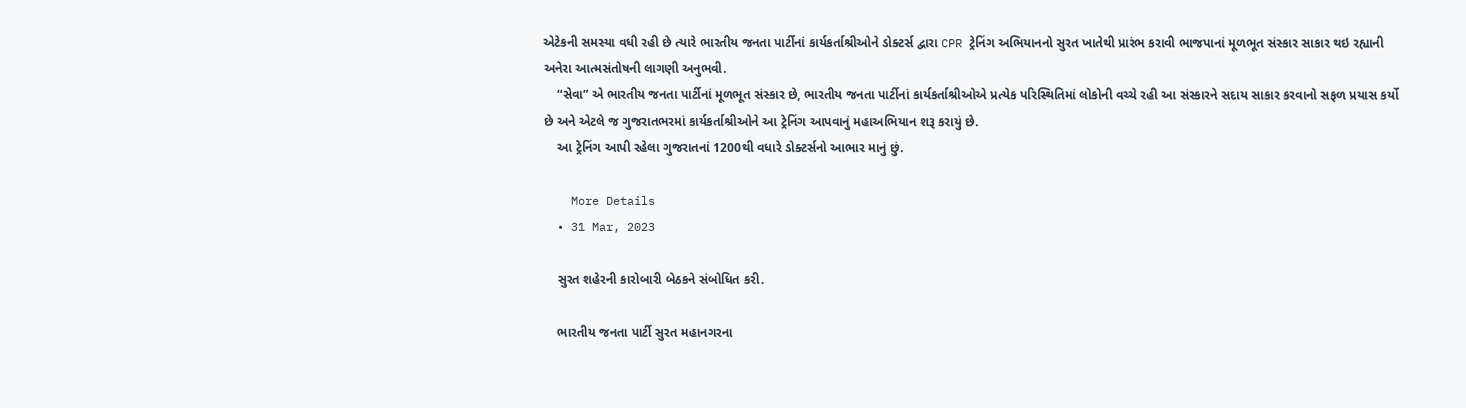એટેકની સમસ્યા વધી રહી છે ત્યારે ભારતીય જનતા પાર્ટીનાં કાર્યકર્તાશ્રીઓને ડોક્ટર્સ દ્વારા CPR ટ્રેનિંગ અભિયાનનો સુરત ખાતેથી પ્રારંભ કરાવી ભાજપાનાં મૂળભૂત સંસ્કાર સાકાર થઇ રહ્યાની અનેરા આત્મસંતોષની લાગણી અનુભવી.
    “સેવા” એ ભારતીય જનતા પાર્ટીનાં મૂળભૂત સંસ્કાર છે, ભારતીય જનતા પાર્ટીનાં કાર્યકર્તાશ્રીઓએ પ્રત્યેક પરિસ્થિતિમાં લોકોની વચ્ચે રહી આ સંસ્કારને સદાય સાકાર કરવાનો સફળ પ્રયાસ કર્યો છે અને એટલે જ ગુજરાતભરમાં કાર્યકર્તાશ્રીઓને આ ટ્રેનિંગ આપવાનું મહાઅભિયાન શરૂ કરાયું છે.
    આ ટ્રેનિંગ આપી રહેલા ગુજરાતનાં 1200થી વધારે ડોક્ટર્સનો આભાર માનું છું.

    More Details
  • 31 Mar, 2023

    સુરત શહેરની કારોબારી બેઠકને સંબોધિત કરી.

    ભારતીય જનતા પાર્ટી સુરત મહાનગરના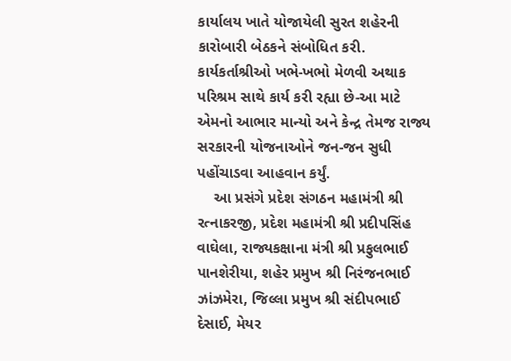કાર્યાલય ખાતે યોજાયેલી સુરત શહેરની કારોબારી બેઠકને સંબોધિત કરી. કાર્યકર્તાશ્રીઓ ખભે-ખભો મેળવી અથાક પરિશ્રમ સાથે કાર્ય કરી રહ્યા છે-આ માટે એમનો આભાર માન્યો અને કેન્દ્ર તેમજ રાજ્ય સરકારની યોજનાઓને જન-જન સુધી પહોંચાડવા આહવાન કર્યું.
    આ પ્રસંગે પ્રદેશ સંગઠન મહામંત્રી શ્રી રત્નાકરજી, પ્રદેશ મહામંત્રી શ્રી પ્રદીપસિંહ વાઘેલા, રાજ્યકક્ષાના મંત્રી શ્રી પ્રફુલભાઈ પાનશેરીયા, શહેર પ્રમુખ શ્રી નિરંજનભાઈ ઝાંઝમેરા, જિલ્લા પ્રમુખ શ્રી સંદીપભાઈ દેસાઈ, મેયર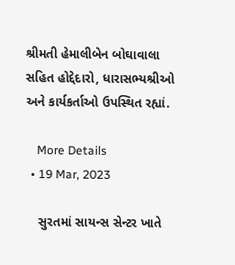શ્રીમતી હેમાલીબેન બોઘાવાલા સહિત હોદ્દેદારો, ધારાસભ્યશ્રીઓ અને કાર્યકર્તાઓ ઉપસ્થિત રહ્યાં.

    More Details
  • 19 Mar, 2023

    સુરતમાં સાયન્સ સેન્ટર ખાતે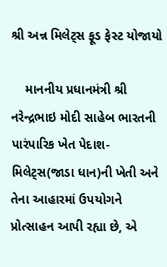શ્રી અન્ન મિલેટ્સ ફૂડ ફેસ્ટ યોજાયો

    માનનીય પ્રધાનમંત્રી શ્રી નરેન્દ્રભાઇ મોદી સાહેબ ભારતની પારંપારિક ખેત પેદાશ-મિલેટ્સ(જાડા ધાન)ની ખેતી અને તેના આહારમાં ઉપયોગને પ્રોત્સાહન આપી રહ્યા છે, એ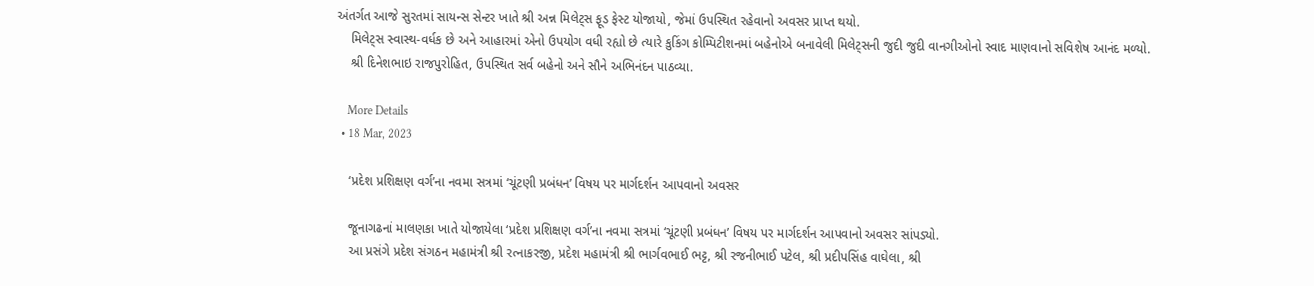અંતર્ગત આજે સુરતમાં સાયન્સ સેન્ટર ખાતે શ્રી અન્ન મિલેટ્સ ફૂડ ફેસ્ટ યોજાયો, જેમાં ઉપસ્થિત રહેવાનો અવસર પ્રાપ્ત થયો.
    મિલેટ્સ સ્વાસ્થ-વર્ધક છે અને આહારમાં એનો ઉપયોગ વધી રહ્યો છે ત્યારે કુકિંગ કોમ્પિટીશનમાં બહેનોએ બનાવેલી મિલેટ્સની જુદી જુદી વાનગીઓનો સ્વાદ માણવાનો સવિશેષ આનંદ મળ્યો.
    શ્રી દિનેશભાઇ રાજપુરોહિત, ઉપસ્થિત સર્વ બહેનો અને સૌને અભિનંદન પાઠવ્યા.

    More Details
  • 18 Mar, 2023

    ‘પ્રદેશ પ્રશિક્ષણ વર્ગ’ના નવમા સત્રમાં ‘ચૂંટણી પ્રબંધન’ વિષય પર માર્ગદર્શન આપવાનો અવસર

    જૂનાગઢનાં માલણકા ખાતે યોજાયેલા ‘પ્રદેશ પ્રશિક્ષણ વર્ગ’ના નવમા સત્રમાં ‘ચૂંટણી પ્રબંધન’ વિષય પર માર્ગદર્શન આપવાનો અવસર સાંપડ્યો.
    આ પ્રસંગે પ્રદેશ સંગઠન મહામંત્રી શ્રી રત્નાકરજી, પ્રદેશ મહામંત્રી શ્રી ભાર્ગવભાઈ ભટ્ટ, શ્રી રજનીભાઈ પટેલ, શ્રી પ્રદીપસિંહ વાઘેલા, શ્રી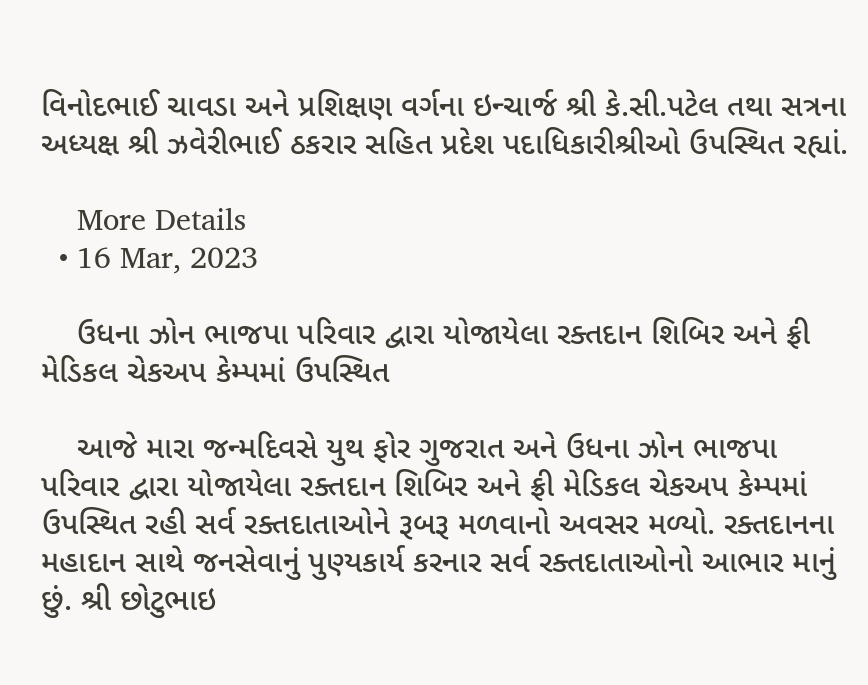વિનોદભાઈ ચાવડા અને પ્રશિક્ષણ વર્ગના ઇન્ચાર્જ શ્રી કે.સી.પટેલ તથા સત્રના અધ્યક્ષ શ્રી ઝવેરીભાઈ ઠકરાર સહિત પ્રદેશ પદાધિકારીશ્રીઓ ઉપસ્થિત રહ્યાં.

    More Details
  • 16 Mar, 2023

    ઉધના ઝોન ભાજપા પરિવાર દ્વારા યોજાયેલા રક્તદાન શિબિર અને ફ્રી મેડિકલ ચેકઅપ કેમ્પમાં ઉપસ્થિત

    આજે મારા જન્મદિવસે યુથ ફોર ગુજરાત અને ઉધના ઝોન ભાજપા પરિવાર દ્વારા યોજાયેલા રક્તદાન શિબિર અને ફ્રી મેડિકલ ચેકઅપ કેમ્પમાં ઉપસ્થિત રહી સર્વ રક્તદાતાઓને રૂબરૂ મળવાનો અવસર મળ્યો. રક્તદાનના મહાદાન સાથે જનસેવાનું પુણ્યકાર્ય કરનાર સર્વ રક્તદાતાઓનો આભાર માનું છું. શ્રી છોટુભાઇ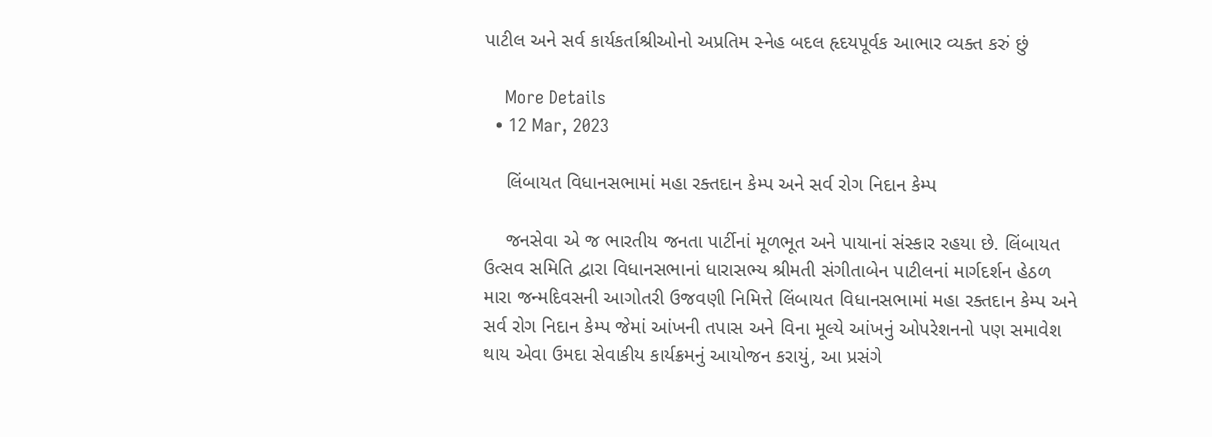પાટીલ અને સર્વ કાર્યકર્તાશ્રીઓનો અપ્રતિમ સ્નેહ બદલ હૃદયપૂર્વક આભાર વ્યક્ત કરું છું

    More Details
  • 12 Mar, 2023

    લિંબાયત વિધાનસભામાં મહા રક્તદાન કેમ્પ અને સર્વ રોગ નિદાન કેમ્પ

    જનસેવા એ જ ભારતીય જનતા પાર્ટીનાં મૂળભૂત અને પાયાનાં સંસ્કાર રહયા છે. લિંબાયત ઉત્સવ સમિતિ દ્વારા વિધાનસભાનાં ધારાસભ્ય શ્રીમતી સંગીતાબેન પાટીલનાં માર્ગદર્શન હેઠળ મારા જન્મદિવસની આગોતરી ઉજવણી નિમિત્તે લિંબાયત વિધાનસભામાં મહા રક્તદાન કેમ્પ અને સર્વ રોગ નિદાન કેમ્પ જેમાં આંખની તપાસ અને વિના મૂલ્યે આંખનું ઓપરેશનનો પણ સમાવેશ થાય એવા ઉમદા સેવાકીય કાર્યક્રમનું આયોજન કરાયું, આ પ્રસંગે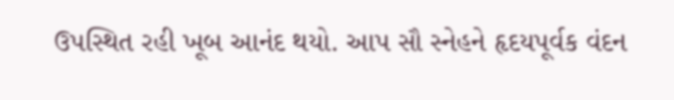ઉપસ્થિત રહી ખૂબ આનંદ થયો. આપ સૌ સ્નેહને હૃદયપૂર્વક વંદન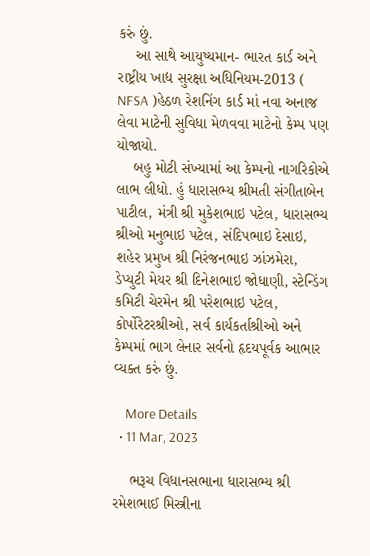કરું છું.
    આ સાથે આયુષ્યમાન- ભારત કાર્ડ અને રાષ્ટ્રીય ખાદ્ય સુરક્ષા અધિનિયમ-2013 ( NFSA )હેઠળ રેશનિંગ કાર્ડ માં નવા અનાજ લેવા માટેની સુવિધા મેળવવા માટેનો કેમ્પ પણ યોજાયો.
    બહુ મોટી સંખ્યામાં આ કેમ્પનો નાગરિકોએ લાભ લીધો. હું ધારાસભ્ય શ્રીમતી સંગીતાબેન પાટીલ, મંત્રી શ્રી મુકેશભાઇ પટેલ, ધારાસભ્ય શ્રીઓ મનુભાઇ પટેલ, સંદિપભાઇ દેસાઇ, શહેર પ્રમુખ શ્રી નિરંજનભાઇ ઝાંઝમેરા, ડેપ્યુટી મેયર શ્રી દિનેશભાઇ જોધાણી, સ્ટેન્ડિંગ કમિટી ચેરમેન શ્રી પરેશભાઇ પટેલ, કોર્પોરેટરશ્રીઓ, સર્વ કાર્યકર્તાશ્રીઓ અને કેમ્પમાં ભાગ લેનાર સર્વનો હૃદયપૂર્વક આભાર વ્યક્ત કરું છું.

    More Details
  • 11 Mar, 2023

    ભરૂચ વિધાનસભાના ધારાસભ્ય શ્રી રમેશભાઈ મિસ્ત્રીના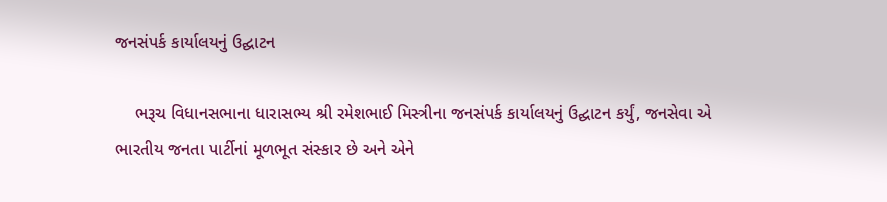જનસંપર્ક કાર્યાલયનું ઉદ્ઘાટન

    ભરૂચ વિધાનસભાના ધારાસભ્ય શ્રી રમેશભાઈ મિસ્ત્રીના જનસંપર્ક કાર્યાલયનું ઉદ્ઘાટન કર્યું, જનસેવા એ ભારતીય જનતા પાર્ટીનાં મૂળભૂત સંસ્કાર છે અને એને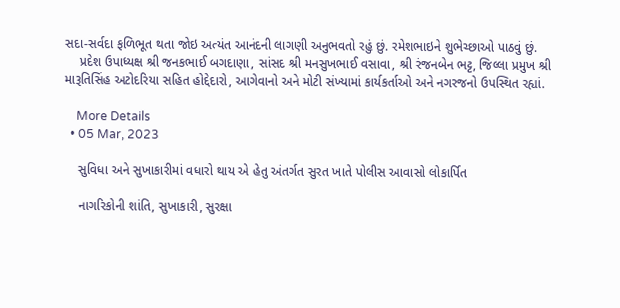સદા-સર્વદા ફળિભૂત થતા જોઇ અત્યંત આનંદની લાગણી અનુભવતો રહું છું. રમેશભાઇને શુભેચ્છાઓ પાઠવું છું.
    પ્રદેશ ઉપાધ્યક્ષ શ્રી જનકભાઈ બગદાણા, સાંસદ શ્રી મનસુખભાઈ વસાવા, શ્રી રંજનબેન ભટ્ટ, જિલ્લા પ્રમુખ શ્રી મારૂતિસિંહ અટોદરિયા સહિત હોદ્દેદારો, આગેવાનો અને મોટી સંખ્યામાં કાર્યકર્તાઓ અને નગરજનો ઉપસ્થિત રહ્યાં.

    More Details
  • 05 Mar, 2023

    સુવિધા અને સુખાકારીમાં વધારો થાય એ હેતુ અંતર્ગત સુરત ખાતે પોલીસ આવાસો લોકાર્પિત

    નાગરિકોની શાંતિ, સુખાકારી, સુરક્ષા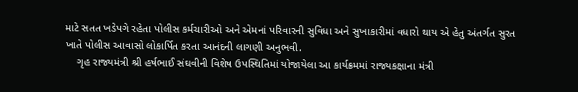માટે સતત ખડેપગે રહેતા પોલીસ કર્મચારીઓ અને એમનાં પરિવારની સુવિધા અને સુખાકારીમાં વધારો થાય એ હેતુ અંતર્ગત સુરત ખાતે પોલીસ આવાસો લોકાર્પિત કરતા આનંદની લાગણી અનુભવી.
    ગૃહ રાજ્યમંત્રી શ્રી હર્ષભાઈ સંઘવીની વિશેષ ઉપસ્થિતિમાં યોજાયેલા આ કાર્યક્રમમાં રાજ્યકક્ષાના મંત્રી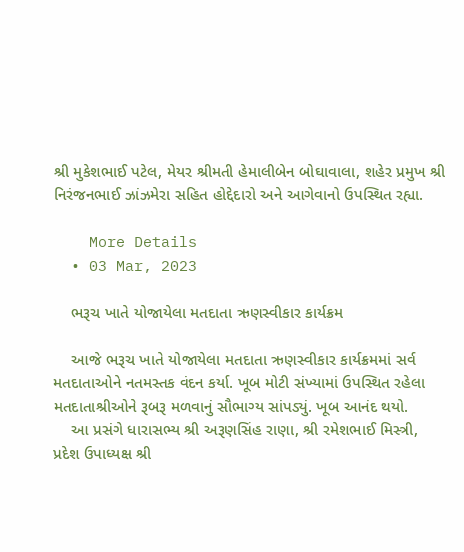શ્રી મુકેશભાઈ પટેલ, મેયર શ્રીમતી હેમાલીબેન બોઘાવાલા, શહેર પ્રમુખ શ્રી નિરંજનભાઈ ઝાંઝમેરા સહિત હોદ્દેદારો અને આગેવાનો ઉપસ્થિત રહ્યા.

    More Details
  • 03 Mar, 2023

    ભરૂચ ખાતે યોજાયેલા મતદાતા ઋણસ્વીકાર કાર્યક્રમ

    આજે ભરૂચ ખાતે યોજાયેલા મતદાતા ઋણસ્વીકાર કાર્યક્રમમાં સર્વ મતદાતાઓને નતમસ્તક વંદન કર્યા. ખૂબ મોટી સંખ્યામાં ઉપસ્થિત રહેલા મતદાતાશ્રીઓને રૂબરૂ મળવાનું સૌભાગ્ય સાંપડ્યું. ખૂબ આનંદ થયો.
    આ પ્રસંગે ધારાસભ્ય શ્રી અરૂણસિંહ રાણા, શ્રી રમેશભાઈ મિસ્ત્રી, પ્રદેશ ઉપાધ્યક્ષ શ્રી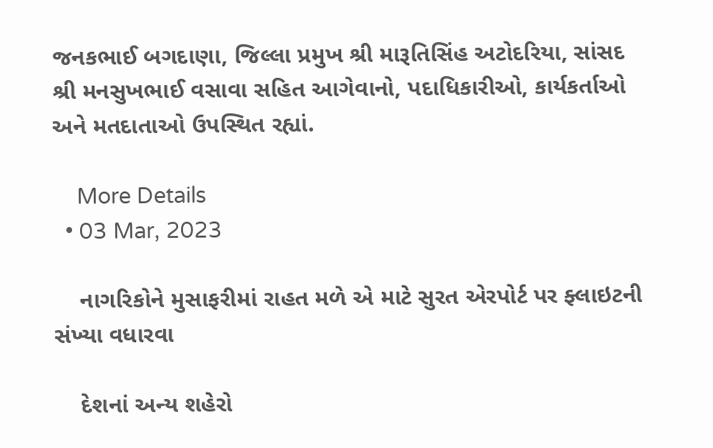જનકભાઈ બગદાણા, જિલ્લા પ્રમુખ શ્રી મારૂતિસિંહ અટોદરિયા, સાંસદ શ્રી મનસુખભાઈ વસાવા સહિત આગેવાનો, પદાધિકારીઓ, કાર્યકર્તાઓ અને મતદાતાઓ ઉપસ્થિત રહ્યાં.

    More Details
  • 03 Mar, 2023

    નાગરિકોને મુસાફરીમાં રાહત મળે એ માટે સુરત એરપોર્ટ પર ફ્લાઇટની સંખ્યા વધારવા

    દેશનાં અન્ય શહેરો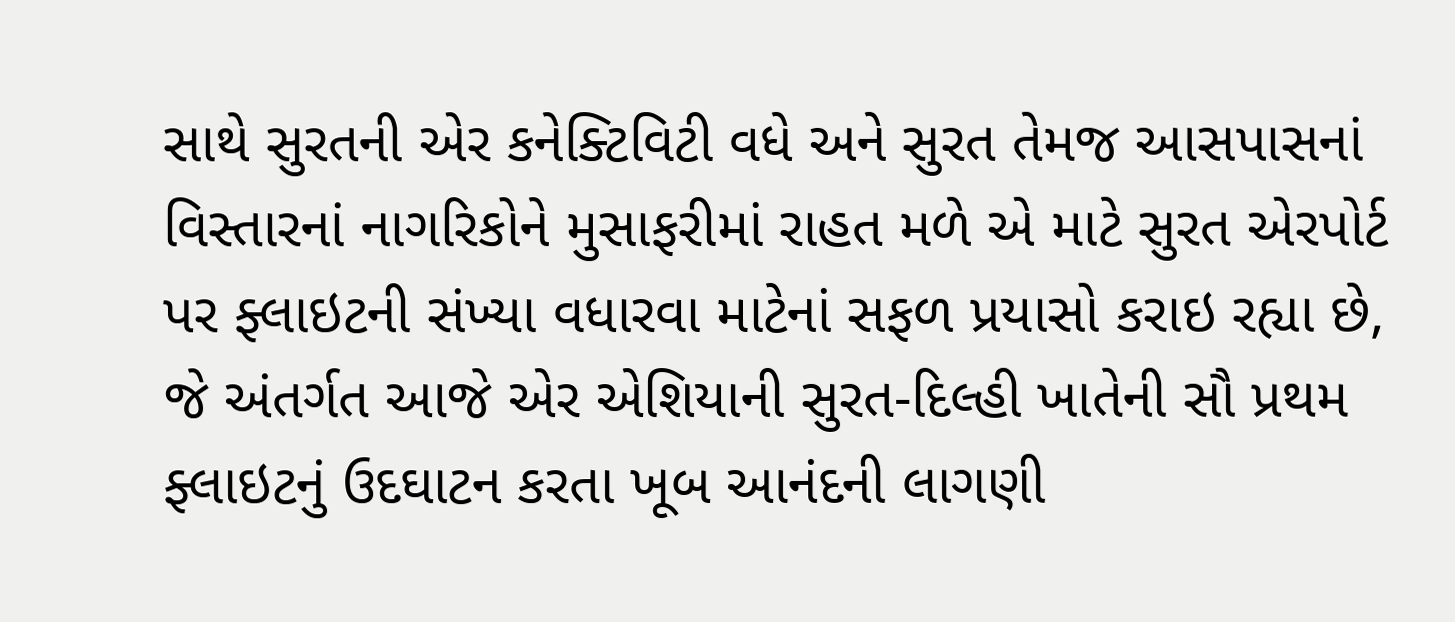સાથે સુરતની એર કનેક્ટિવિટી વધે અને સુરત તેમજ આસપાસનાં વિસ્તારનાં નાગરિકોને મુસાફરીમાં રાહત મળે એ માટે સુરત એરપોર્ટ પર ફ્લાઇટની સંખ્યા વધારવા માટેનાં સફળ પ્રયાસો કરાઇ રહ્યા છે, જે અંતર્ગત આજે એર એશિયાની સુરત-દિલ્હી ખાતેની સૌ પ્રથમ ફ્લાઇટનું ઉદઘાટન કરતા ખૂબ આનંદની લાગણી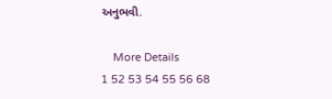અનુભવી.

    More Details
1 52 53 54 55 56 68